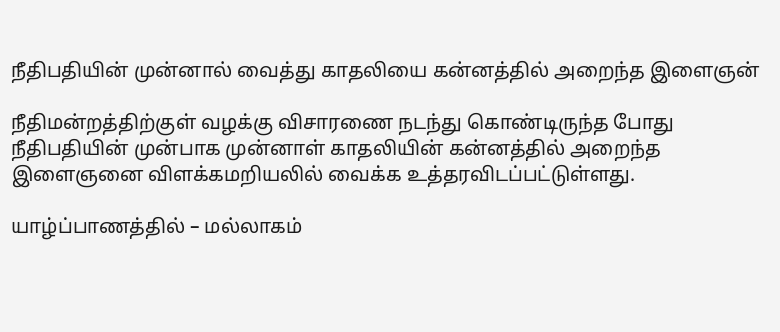நீதிபதியின் முன்னால் வைத்து காதலியை கன்னத்தில் அறைந்த இளைஞன்

நீதிமன்றத்திற்குள் வழக்கு விசாரணை நடந்து கொண்டிருந்த போது  நீதிபதியின் முன்பாக முன்னாள் காதலியின் கன்னத்தில் அறைந்த இளைஞனை விளக்கமறியலில் வைக்க உத்தரவிடப்பட்டுள்ளது.

யாழ்ப்பாணத்தில் – மல்லாகம்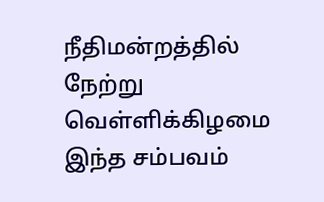நீதிமன்றத்தில் நேற்று வெள்ளிக்கிழமை இந்த சம்பவம்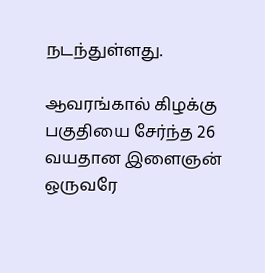நடந்துள்ளது.

ஆவரங்கால் கிழக்கு பகுதியை சேர்ந்த 26 வயதான இளைஞன் ஒருவரே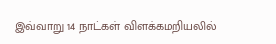இவ்வாறு 14 நாட்கள் விளக்கமறியலில்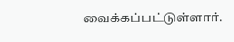வைக்கப்பட்டுள்ளார்.